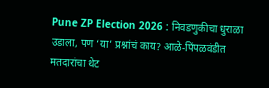Pune ZP Election 2026 : निवडणुकीचा धुराळा उडाला, पण ‘या’ प्रश्नांचं काय? आळे-पिंपळवंडीत मतदारांचा थेट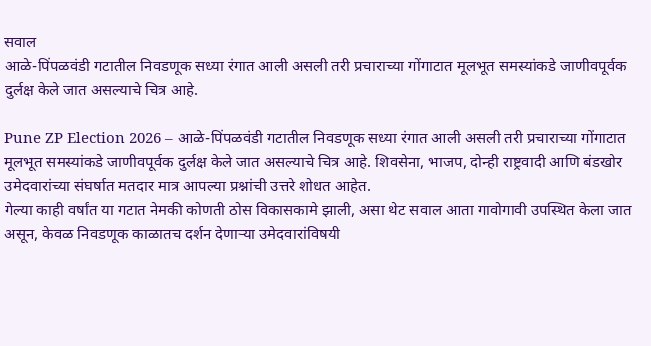सवाल
आळे-पिंपळवंडी गटातील निवडणूक सध्या रंगात आली असली तरी प्रचाराच्या गोंगाटात मूलभूत समस्यांकडे जाणीवपूर्वक दुर्लक्ष केले जात असल्याचे चित्र आहे.

Pune ZP Election 2026 – आळे-पिंपळवंडी गटातील निवडणूक सध्या रंगात आली असली तरी प्रचाराच्या गोंगाटात मूलभूत समस्यांकडे जाणीवपूर्वक दुर्लक्ष केले जात असल्याचे चित्र आहे. शिवसेना, भाजप, दोन्ही राष्ट्रवादी आणि बंडखोर उमेदवारांच्या संघर्षात मतदार मात्र आपल्या प्रश्नांची उत्तरे शोधत आहेत.
गेल्या काही वर्षांत या गटात नेमकी कोणती ठोस विकासकामे झाली, असा थेट सवाल आता गावोगावी उपस्थित केला जात असून, केवळ निवडणूक काळातच दर्शन देणाऱ्या उमेदवारांविषयी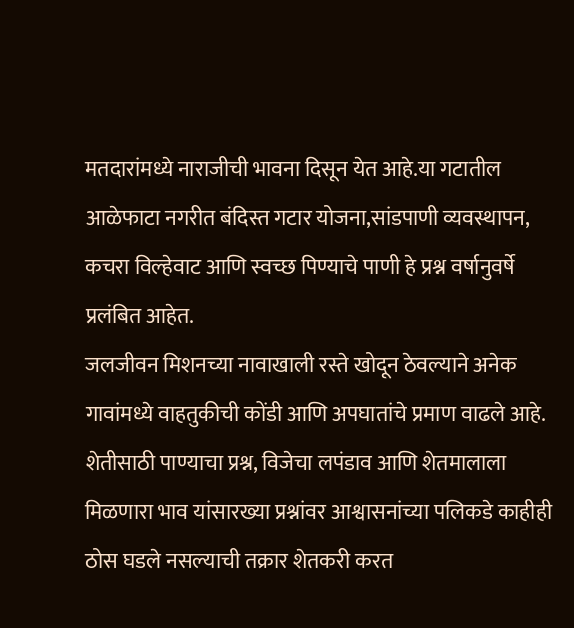मतदारांमध्ये नाराजीची भावना दिसून येत आहे.या गटातील आळेफाटा नगरीत बंदिस्त गटार योजना,सांडपाणी व्यवस्थापन, कचरा विल्हेवाट आणि स्वच्छ पिण्याचे पाणी हे प्रश्न वर्षानुवर्षे प्रलंबित आहेत.
जलजीवन मिशनच्या नावाखाली रस्ते खोदून ठेवल्याने अनेक गावांमध्ये वाहतुकीची कोंडी आणि अपघातांचे प्रमाण वाढले आहे. शेतीसाठी पाण्याचा प्रश्न, विजेचा लपंडाव आणि शेतमालाला मिळणारा भाव यांसारख्या प्रश्नांवर आश्वासनांच्या पलिकडे काहीही ठोस घडले नसल्याची तक्रार शेतकरी करत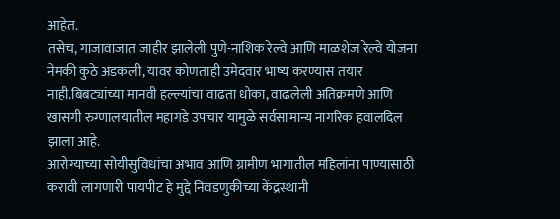आहेत.
तसेच, गाजावाजात जाहीर झालेली पुणे-नाशिक रेल्वे आणि माळशेज रेल्वे योजना नेमकी कुठे अडकली, यावर कोणताही उमेदवार भाष्य करण्यास तयार नाही.बिबट्यांच्या मानवी हल्ल्यांचा वाढता धोका, वाढलेली अतिक्रमणे आणि खासगी रुग्णालयातील महागडे उपचार यामुळे सर्वसामान्य नागरिक हवालदिल झाला आहे.
आरोग्याच्या सोयीसुविधांचा अभाव आणि ग्रामीण भागातील महिलांना पाण्यासाठी करावी लागणारी पायपीट हे मुद्दे निवडणुकीच्या केंद्रस्थानी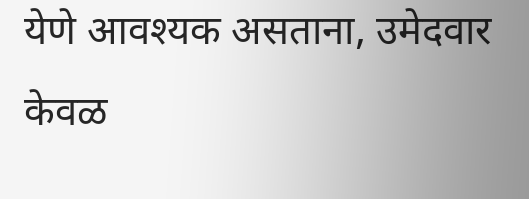येणे आवश्यक असताना, उमेदवार केवळ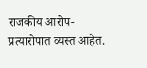राजकीय आरोप-प्रत्यारोपात व्यस्त आहेत.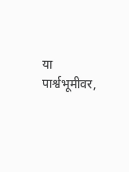या पार्श्वभूमीवर,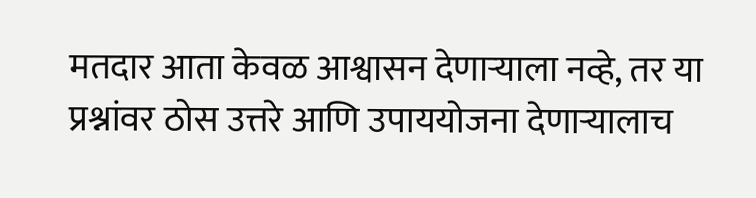मतदार आता केवळ आश्वासन देणाऱ्याला नव्हे, तर या प्रश्नांवर ठोस उत्तरे आणि उपाययोजना देणाऱ्यालाच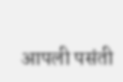आपली पसंती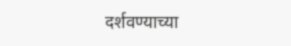दर्शवण्याच्या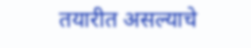तयारीत असल्याचे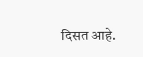दिसत आहे.